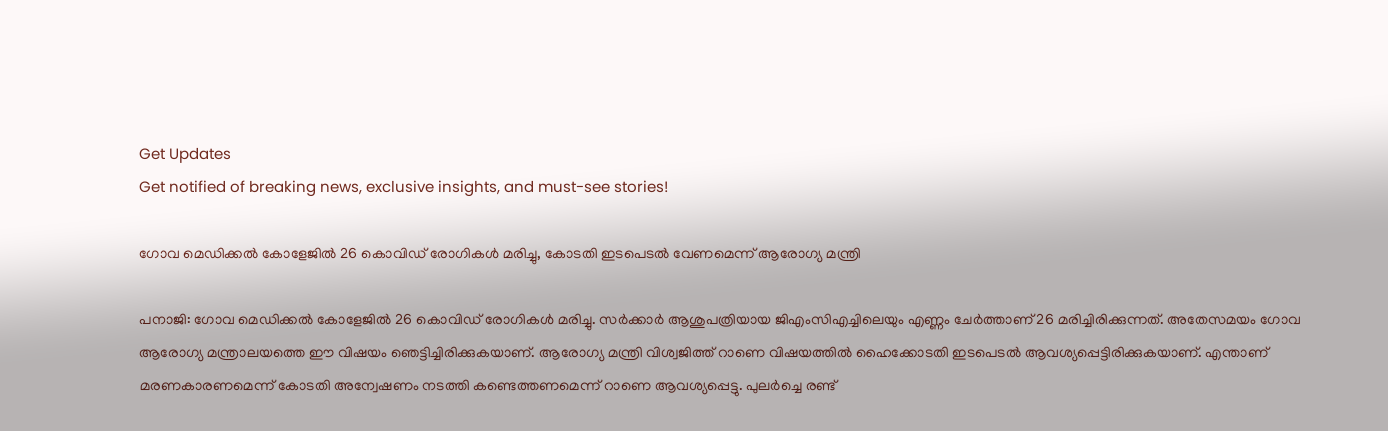Get Updates
Get notified of breaking news, exclusive insights, and must-see stories!

ഗോവ മെഡിക്കല്‍ കോളേജില്‍ 26 കൊവിഡ് രോഗികള്‍ മരിച്ചു, കോടതി ഇടപെടല്‍ വേണമെന്ന് ആരോഗ്യ മന്ത്രി

പനാജി: ഗോവ മെഡിക്കല്‍ കോളേജില്‍ 26 കൊവിഡ് രോഗികള്‍ മരിച്ചു. സര്‍ക്കാര്‍ ആശുപത്രിയായ ജിഎംസിഎച്ചിലെയും എണ്ണം ചേര്‍ത്താണ് 26 മരിച്ചിരിക്കുന്നത്. അതേസമയം ഗോവ ആരോഗ്യ മന്ത്രാലയത്തെ ഈ വിഷയം ഞെട്ടിച്ചിരിക്കുകയാണ്. ആരോഗ്യ മന്ത്രി വിശ്വജിത്ത് റാണെ വിഷയത്തില്‍ ഹൈക്കോടതി ഇടപെടല്‍ ആവശ്യപ്പെട്ടിരിക്കുകയാണ്. എന്താണ് മരണകാരണമെന്ന് കോടതി അന്വേഷണം നടത്തി കണ്ടെത്തണമെന്ന് റാണെ ആവശ്യപ്പെട്ടു. പുലര്‍ച്ചെ രണ്ട്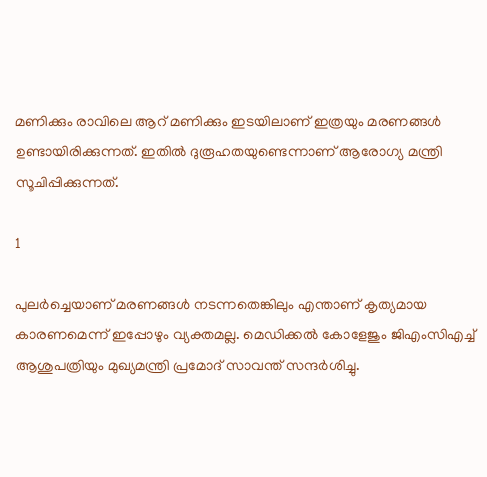മണിക്കും രാവിലെ ആറ് മണിക്കും ഇടയിലാണ് ഇത്രയും മരണങ്ങള്‍ ഉണ്ടായിരിക്കുന്നത്. ഇതില്‍ ദുരൂഹതയുണ്ടെന്നാണ് ആരോഗ്യ മന്ത്രി സൂചിപ്പിക്കുന്നത്.

1

പുലര്‍ച്ചെയാണ് മരണങ്ങള്‍ നടന്നതെങ്കിലും എന്താണ് കൃത്യമായ കാരണമെന്ന് ഇപ്പോഴും വ്യക്തമല്ല. മെഡിക്കല്‍ കോളേജും ജിഎംസിഎച്ച് ആശുപത്രിയും മുഖ്യമന്ത്രി പ്രമോദ് സാവന്ത് സന്ദര്‍ശിച്ചു.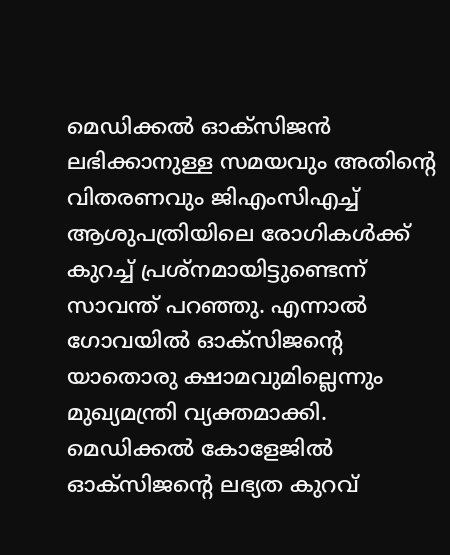മെഡിക്കല്‍ ഓക്‌സിജന്‍ ലഭിക്കാനുള്ള സമയവും അതിന്റെ വിതരണവും ജിഎംസിഎച്ച് ആശുപത്രിയിലെ രോഗികള്‍ക്ക് കുറച്ച് പ്രശ്‌നമായിട്ടുണ്ടെന്ന് സാവന്ത് പറഞ്ഞു. എന്നാല്‍ ഗോവയില്‍ ഓക്‌സിജന്റെ യാതൊരു ക്ഷാമവുമില്ലെന്നും മുഖ്യമന്ത്രി വ്യക്തമാക്കി. മെഡിക്കല്‍ കോളേജില്‍ ഓക്‌സിജന്റെ ലഭ്യത കുറവ്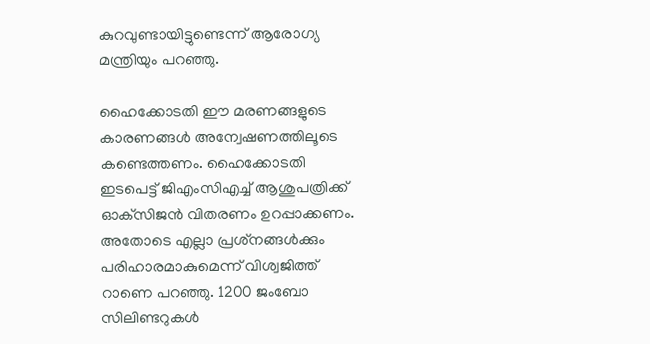കുറവുണ്ടായിട്ടുണ്ടെന്ന് ആരോഗ്യ മന്ത്രിയും പറഞ്ഞു.

ഹൈക്കോടതി ഈ മരണങ്ങളുടെ കാരണങ്ങള്‍ അന്വേഷണത്തിലൂടെ കണ്ടെത്തണം. ഹൈക്കോടതി ഇടപെട്ട് ജിഎംസിഎച്ച് ആശുപത്രിക്ക് ഓക്‌സിജന്‍ വിതരണം ഉറപ്പാക്കണം. അതോടെ എല്ലാ പ്രശ്‌നങ്ങള്‍ക്കും പരിഹാരമാകുമെന്ന് വിശ്വജിത്ത് റാണെ പറഞ്ഞു. 1200 ജംബോ സിലിണ്ടറുകള്‍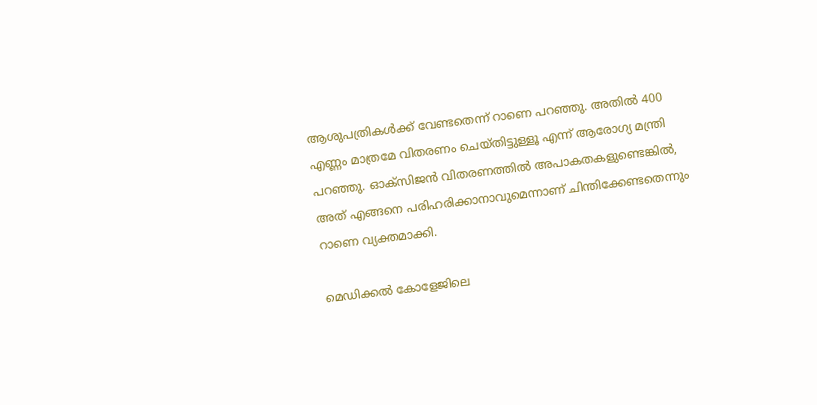ആശുപത്രികള്‍ക്ക് വേണ്ടതെന്ന് റാണെ പറഞ്ഞു. അതില്‍ 400 എണ്ണം മാത്രമേ വിതരണം ചെയ്തിട്ടുള്ളൂ എന്ന് ആരോഗ്യ മന്ത്രി പറഞ്ഞു. ഓക്‌സിജന്‍ വിതരണത്തില്‍ അപാകതകളുണ്ടെങ്കില്‍, അത് എങ്ങനെ പരിഹരിക്കാനാവുമെന്നാണ് ചിന്തിക്കേണ്ടതെന്നും റാണെ വ്യക്തമാക്കി.

മെഡിക്കല്‍ കോളേജിലെ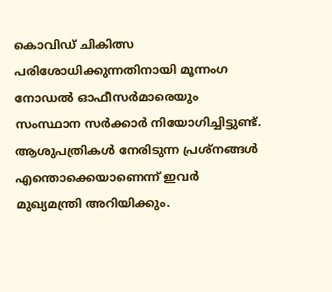കൊവിഡ് ചികിത്സ പരിശോധിക്കുന്നതിനായി മൂന്നംഗ നോഡല്‍ ഓഫീസര്‍മാരെയും സംസ്ഥാന സര്‍ക്കാര്‍ നിയോഗിച്ചിട്ടുണ്ട്. ആശുപത്രികള്‍ നേരിടുന്ന പ്രശ്‌നങ്ങള്‍ എന്തൊക്കെയാണെന്ന് ഇവര്‍ മുഖ്യമന്ത്രി അറിയിക്കും.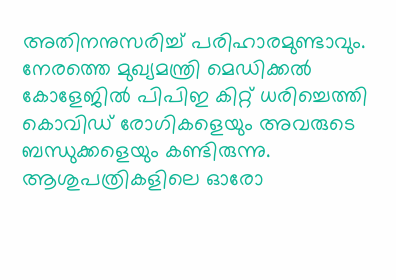അതിനനുസരിച്ച് പരിഹാരമുണ്ടാവും. നേരത്തെ മുഖ്യമന്ത്രി മെഡിക്കല്‍ കോളേജില്‍ പിപിഇ കിറ്റ് ധരിച്ചെത്തി കൊവിഡ് രോഗികളെയും അവരുടെ ബന്ധുക്കളെയും കണ്ടിരുന്നു. ആശുപത്രികളിലെ ഓരോ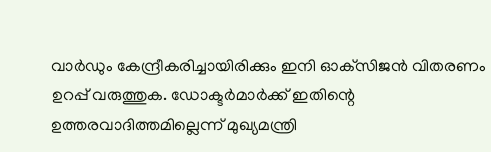വാര്‍ഡും കേന്ദ്രീകരിച്ചായിരിക്കും ഇനി ഓക്‌സിജന്‍ വിതരണം ഉറപ്പ് വരുത്തുക. ഡോക്ടര്‍മാര്‍ക്ക് ഇതിന്റെ ഉത്തരവാദിത്തമില്ലെന്ന് മുഖ്യമന്ത്രി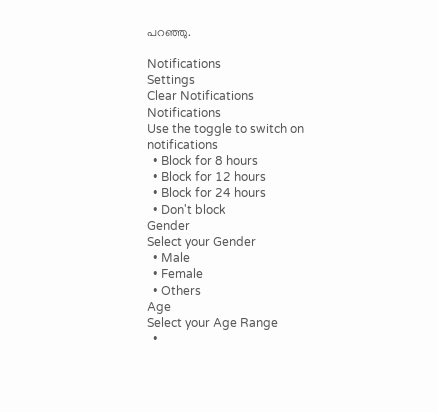പറഞ്ഞു.

Notifications
Settings
Clear Notifications
Notifications
Use the toggle to switch on notifications
  • Block for 8 hours
  • Block for 12 hours
  • Block for 24 hours
  • Don't block
Gender
Select your Gender
  • Male
  • Female
  • Others
Age
Select your Age Range
  •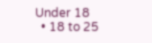Under 18
  • 18 to 25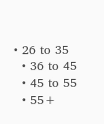• 26 to 35
  • 36 to 45
  • 45 to 55
  • 55+